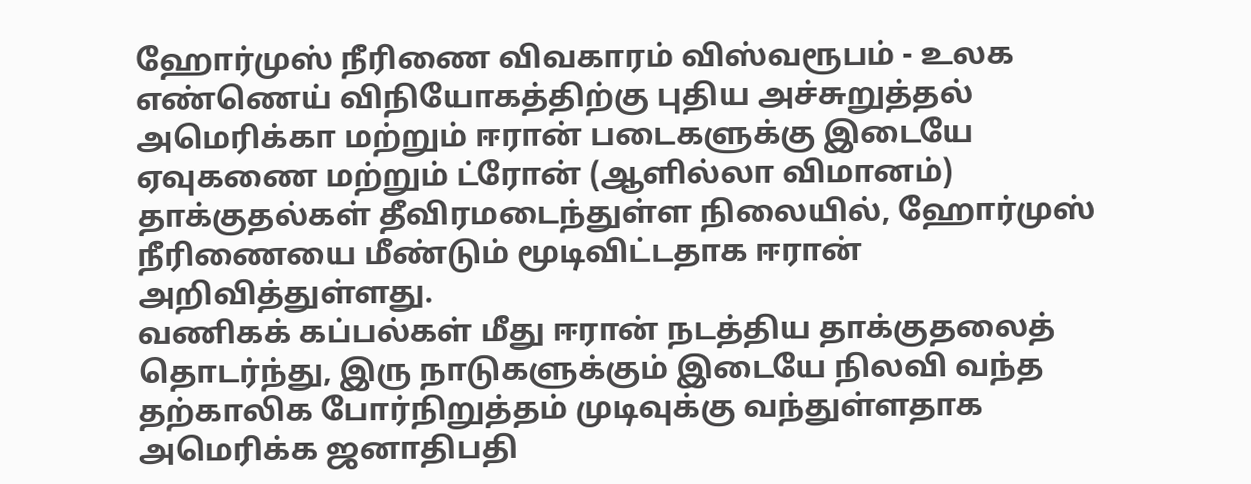ஹோர்முஸ் நீரிணை விவகாரம் விஸ்வரூபம் - உலக எண்ணெய் விநியோகத்திற்கு புதிய அச்சுறுத்தல்
அமெரிக்கா மற்றும் ஈரான் படைகளுக்கு இடையே ஏவுகணை மற்றும் ட்ரோன் (ஆளில்லா விமானம்) தாக்குதல்கள் தீவிரமடைந்துள்ள நிலையில், ஹோர்முஸ் நீரிணையை மீண்டும் மூடிவிட்டதாக ஈரான் அறிவித்துள்ளது.
வணிகக் கப்பல்கள் மீது ஈரான் நடத்திய தாக்குதலைத் தொடர்ந்து, இரு நாடுகளுக்கும் இடையே நிலவி வந்த தற்காலிக போர்நிறுத்தம் முடிவுக்கு வந்துள்ளதாக அமெரிக்க ஜனாதிபதி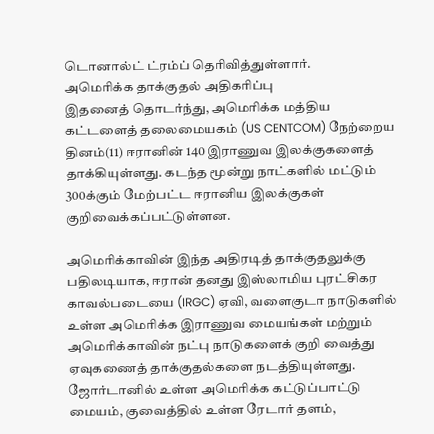டொனால்ட் ட்ரம்ப் தெரிவித்துள்ளார்.
அமெரிக்க தாக்குதல் அதிகரிப்பு
இதனைத் தொடர்ந்து, அமெரிக்க மத்திய கட்டளைத் தலைமையகம் (US CENTCOM) நேற்றைய தினம்(11) ஈரானின் 140 இராணுவ இலக்குகளைத் தாக்கியுள்ளது. கடந்த மூன்று நாட்களில் மட்டும் 300க்கும் மேற்பட்ட ஈரானிய இலக்குகள் குறிவைக்கப்பட்டுள்ளன.

அமெரிக்காவின் இந்த அதிரடித் தாக்குதலுக்கு பதிலடியாக, ஈரான் தனது இஸ்லாமிய புரட்சிகர காவல்படையை (IRGC) ஏவி, வளைகுடா நாடுகளில் உள்ள அமெரிக்க இராணுவ மையங்கள் மற்றும் அமெரிக்காவின் நட்பு நாடுகளைக் குறி வைத்து ஏவுகணைத் தாக்குதல்களை நடத்தியுள்ளது.
ஜோர்டானில் உள்ள அமெரிக்க கட்டுப்பாட்டு மையம், குவைத்தில் உள்ள ரேடார் தளம்,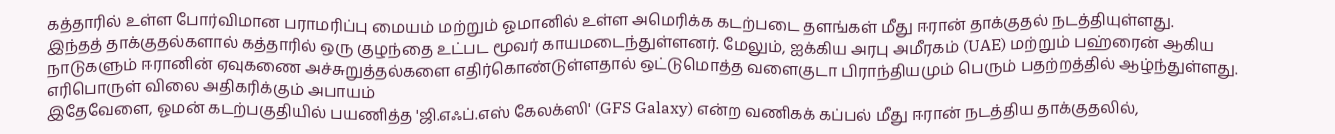கத்தாரில் உள்ள போர்விமான பராமரிப்பு மையம் மற்றும் ஓமானில் உள்ள அமெரிக்க கடற்படை தளங்கள் மீது ஈரான் தாக்குதல் நடத்தியுள்ளது.
இந்தத் தாக்குதல்களால் கத்தாரில் ஒரு குழந்தை உட்பட மூவர் காயமடைந்துள்ளனர். மேலும், ஐக்கிய அரபு அமீரகம் (UAE) மற்றும் பஹ்ரைன் ஆகிய நாடுகளும் ஈரானின் ஏவுகணை அச்சுறுத்தல்களை எதிர்கொண்டுள்ளதால் ஒட்டுமொத்த வளைகுடா பிராந்தியமும் பெரும் பதற்றத்தில் ஆழ்ந்துள்ளது.
எரிபொருள் விலை அதிகரிக்கும் அபாயம்
இதேவேளை, ஓமன் கடற்பகுதியில் பயணித்த 'ஜி.எஃப்.எஸ் கேலக்ஸி' (GFS Galaxy) என்ற வணிகக் கப்பல் மீது ஈரான் நடத்திய தாக்குதலில்,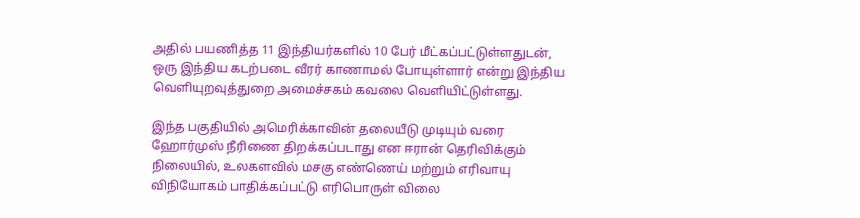அதில் பயணித்த 11 இந்தியர்களில் 10 பேர் மீட்கப்பட்டுள்ளதுடன், ஒரு இந்திய கடற்படை வீரர் காணாமல் போயுள்ளார் என்று இந்திய வெளியுறவுத்துறை அமைச்சகம் கவலை வெளியிட்டுள்ளது.

இந்த பகுதியில் அமெரிக்காவின் தலையீடு முடியும் வரை ஹோர்முஸ் நீரிணை திறக்கப்படாது என ஈரான் தெரிவிக்கும் நிலையில், உலகளவில் மசகு எண்ணெய் மற்றும் எரிவாயு விநியோகம் பாதிக்கப்பட்டு எரிபொருள் விலை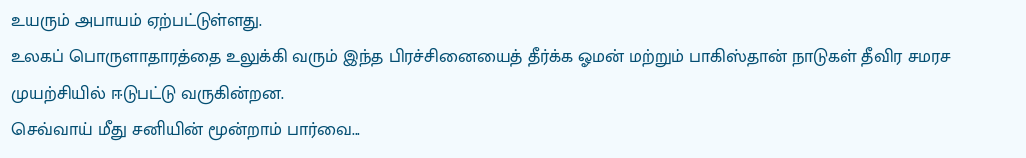உயரும் அபாயம் ஏற்பட்டுள்ளது.
உலகப் பொருளாதாரத்தை உலுக்கி வரும் இந்த பிரச்சினையைத் தீர்க்க ஓமன் மற்றும் பாகிஸ்தான் நாடுகள் தீவிர சமரச முயற்சியில் ஈடுபட்டு வருகின்றன.
செவ்வாய் மீது சனியின் மூன்றாம் பார்வை...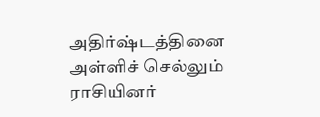அதிர்ஷ்டத்தினை அள்ளிச் செல்லும் ராசியினர்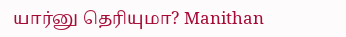யார்னு தெரியுமா? Manithan